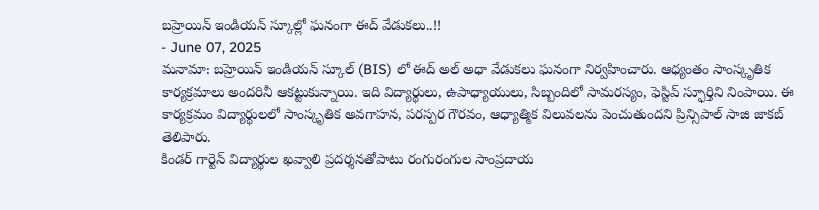బహ్రెయిన్ ఇండియన్ స్కూల్లో ఘనంగా ఈద్ వేడుకలు..!!
- June 07, 2025
మనామా: బహ్రెయిన్ ఇండియన్ స్కూల్ (BIS) లో ఈద్ అల్ అధా వేడుకలు ఘనంగా నిర్వహించారు. ఆధ్యంతం సాంస్కృతిక కార్యక్రమాలు అందరినీ ఆకట్టుకున్నాయి. ఇది విద్యార్థులు, ఉపాధ్యాయులు, సిబ్బందిలో సామరస్యం, ఫెస్టివ్ స్ఫూర్తిని నింపాయి. ఈ కార్యక్రమం విద్యార్థులలో సాంస్కృతిక అవగాహన, పరస్పర గౌరవం, ఆధ్యాత్మిక విలువలను పెంచుతుందని ప్రిన్సిపాల్ సాజి జాకబ్ తెలిపారు.
కిండర్ గార్టెన్ విద్యార్థుల ఖవ్వాలి ప్రదర్శనతోపాటు రంగురంగుల సాంప్రదాయ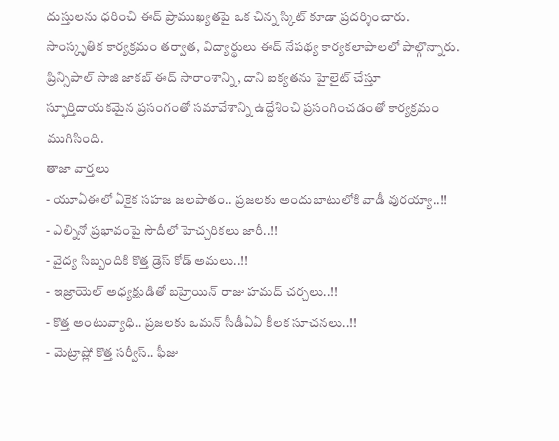దుస్తులను ధరించి ఈద్ ప్రాముఖ్యతపై ఒక చిన్న స్కిట్ కూడా ప్రదర్శించారు. సాంస్కృతిక కార్యక్రమం తర్వాత, విద్యార్థులు ఈద్ నేపథ్య కార్యకలాపాలలో పాల్గొన్నారు. ప్రిన్సిపాల్ సాజి జాకబ్ ఈద్ సారాంశాన్ని, దాని ఐక్యతను హైలైట్ చేస్తూ స్ఫూర్తిదాయకమైన ప్రసంగంతో సమావేశాన్ని ఉద్దేశించి ప్రసంగించడంతో కార్యక్రమం ముగిసింది.
తాజా వార్తలు
- యూఏఈలో ఏకైక సహజ జలపాతం.. ప్రజలకు అందుబాటులోకి వాడీ వురయ్యా..!!
- ఎల్నినో ప్రభావంపై సౌదీలో హెచ్చరికలు జారీ..!!
- వైద్య సిబ్బందికి కొత్త డ్రెస్ కోడ్ అమలు..!!
- ఇజ్రాయెల్ అధ్యక్షుడితో బహ్రెయిన్ రాజు హమద్ చర్చలు..!!
- కొత్త అంటువ్యాధి.. ప్రజలకు ఒమన్ సీడీఏఏ కీలక సూచనలు..!!
- మెట్రాష్లో కొత్త సర్వీస్.. ఫీజు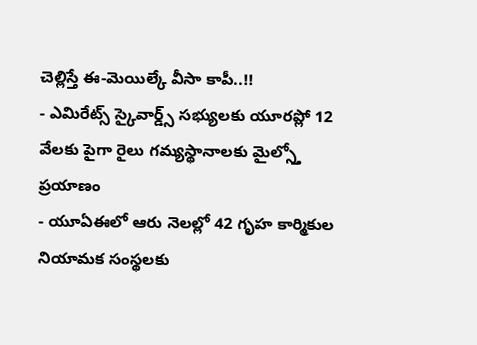చెల్లిస్తే ఈ-మెయిల్కే వీసా కాపీ..!!
- ఎమిరేట్స్ స్కైవార్డ్స్ సభ్యులకు యూరప్లో 12 వేలకు పైగా రైలు గమ్యస్థానాలకు మైల్స్తో ప్రయాణం
- యూఏఈలో ఆరు నెలల్లో 42 గృహ కార్మికుల నియామక సంస్థలకు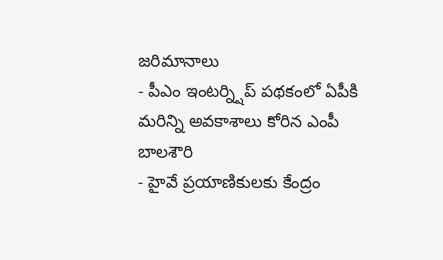జరిమానాలు
- పీఎం ఇంటర్న్షిప్ పథకంలో ఏపీకి మరిన్ని అవకాశాలు కోరిన ఎంపీ బాలశౌరి
- హైవే ప్రయాణికులకు కేంద్రం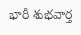భారీ శుభవార్త